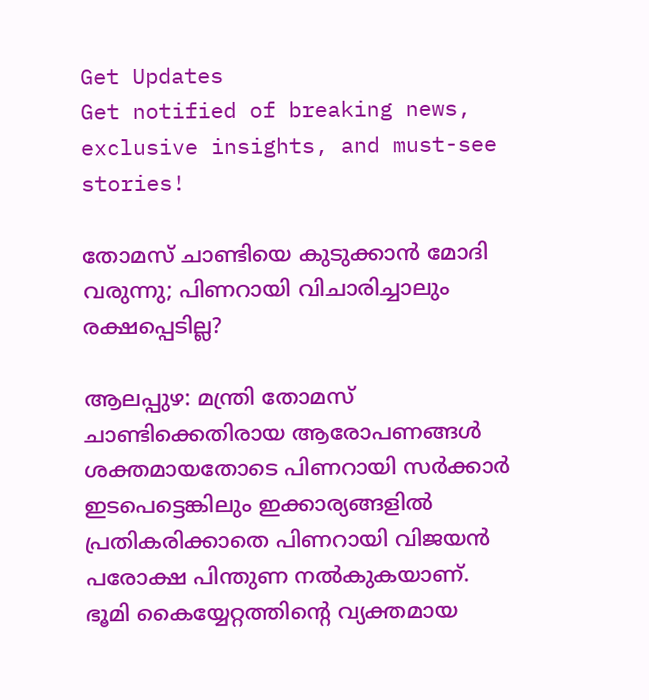Get Updates
Get notified of breaking news, exclusive insights, and must-see stories!

തോമസ് ചാണ്ടിയെ കുടുക്കാന്‍ മോദി വരുന്നു; പിണറായി വിചാരിച്ചാലും രക്ഷപ്പെടില്ല?

ആലപ്പുഴ: മന്ത്രി തോമസ് ചാണ്ടിക്കെതിരായ ആരോപണങ്ങള്‍ ശക്തമായതോടെ പിണറായി സര്‍ക്കാര്‍ ഇടപെട്ടെങ്കിലും ഇക്കാര്യങ്ങളില്‍ പ്രതികരിക്കാതെ പിണറായി വിജയന്‍ പരോക്ഷ പിന്തുണ നല്‍കുകയാണ്. ഭൂമി കൈയ്യേറ്റത്തിന്റെ വ്യക്തമായ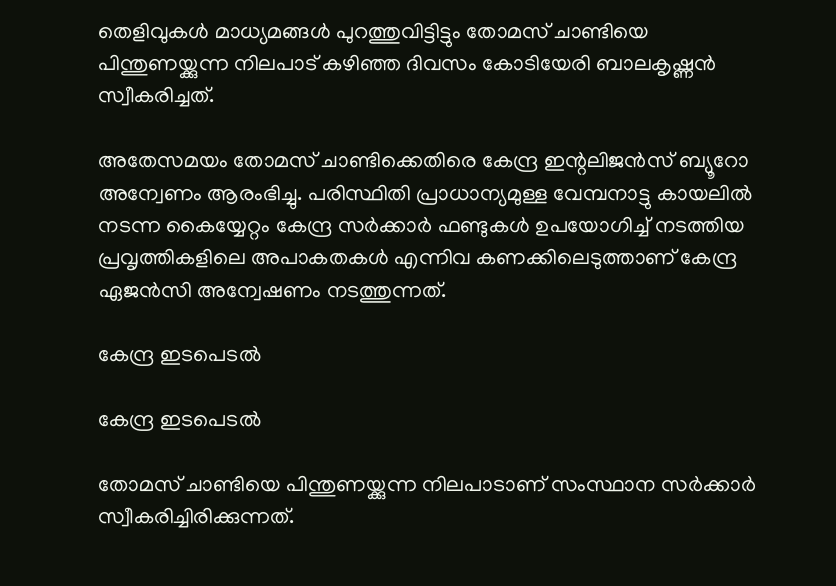തെളിവുകള്‍ മാധ്യമങ്ങള്‍ പുറത്തുവിട്ടിട്ടും തോമസ് ചാണ്ടിയെ പിന്തുണയ്ക്കുന്ന നിലപാട് കഴിഞ്ഞ ദിവസം കോടിയേരി ബാലകൃഷ്ണന്‍ സ്വീകരിച്ചത്.

അതേസമയം തോമസ് ചാണ്ടിക്കെതിരെ കേന്ദ്ര ഇന്റലിജന്‍സ് ബ്യൂറോ അന്വേണം ആരംഭിച്ചു. പരിസ്ഥിതി പ്രാധാന്യമുള്ള വേമ്പനാട്ടു കായലില്‍ നടന്ന കൈയ്യേറ്റം കേന്ദ്ര സര്‍ക്കാര്‍ ഫണ്ടുകള്‍ ഉപയോഗിച്ച് നടത്തിയ പ്രവൃത്തികളിലെ അപാകതകള്‍ എന്നിവ കണക്കിലെടുത്താണ് കേന്ദ്ര ഏജന്‍സി അന്വേഷണം നടത്തുന്നത്.

കേന്ദ്ര ഇടപെടല്‍

കേന്ദ്ര ഇടപെടല്‍

തോമസ് ചാണ്ടിയെ പിന്തുണയ്ക്കുന്ന നിലപാടാണ് സംസ്ഥാന സര്‍ക്കാര്‍ സ്വീകരിച്ചിരിക്കുന്നത്.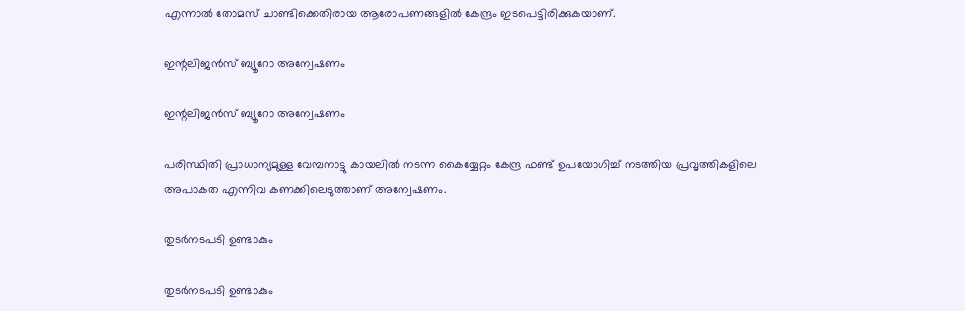എന്നാല്‍ തോമസ് ചാണ്ടിക്കെതിരായ ആരോപണങ്ങളില്‍ കേന്ദ്രം ഇടപെട്ടിരിക്കുകയാണ്.

ഇന്റലിജന്‍സ് ബ്യൂറോ അന്വേഷണം

ഇന്റലിജന്‍സ് ബ്യൂറോ അന്വേഷണം

പരിസ്ഥിതി പ്രാധാന്യമുള്ള വേമ്പനാട്ടു കായലില്‍ നടന്ന കൈയ്യേറ്റം കേന്ദ്ര ഫണ്ട് ഉപയോഗിച്ച് നടത്തിയ പ്രവൃത്തികളിലെ അപാകത എന്നിവ കണക്കിലെടുത്താണ് അന്വേഷണം.

തുടര്‍നടപടി ഉണ്ടാകും

തുടര്‍നടപടി ഉണ്ടാകും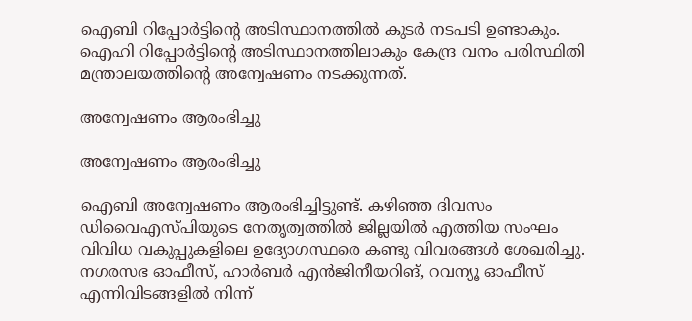ഐബി റിപ്പോര്‍ട്ടിന്റെ അടിസ്ഥാനത്തില്‍ കുടര്‍ നടപടി ഉണ്ടാകും. ഐഹി റിപ്പോര്‍ട്ടിന്റെ അടിസ്ഥാനത്തിലാകും കേന്ദ്ര വനം പരിസ്ഥിതി മന്ത്രാലയത്തിന്റെ അന്വേഷണം നടക്കുന്നത്.

അന്വേഷണം ആരംഭിച്ചു

അന്വേഷണം ആരംഭിച്ചു

ഐബി അന്വേഷണം ആരംഭിച്ചിട്ടുണ്ട്. കഴിഞ്ഞ ദിവസം ഡിവൈഎസ്പിയുടെ നേതൃത്വത്തില്‍ ജില്ലയില്‍ എത്തിയ സംഘം വിവിധ വകുപ്പുകളിലെ ഉദ്യോഗസ്ഥരെ കണ്ടു വിവരങ്ങള്‍ ശേഖരിച്ചു. നഗരസഭ ഓഫീസ്, ഹാര്‍ബര്‍ എന്‍ജിനീയറിങ്, റവന്യൂ ഓഫീസ് എന്നിവിടങ്ങളില്‍ നിന്ന്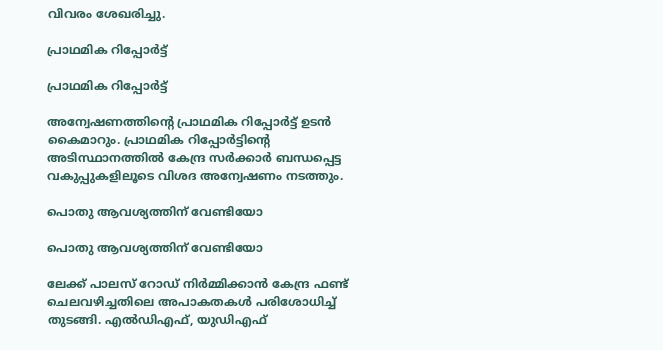വിവരം ശേഖരിച്ചു.

പ്രാഥമിക റിപ്പോര്‍ട്ട്

പ്രാഥമിക റിപ്പോര്‍ട്ട്

അന്വേഷണത്തിന്റെ പ്രാഥമിക റിപ്പോര്‍ട്ട് ഉടന്‍ കൈമാറും. പ്രാഥമിക റിപ്പോര്‍ട്ടിന്റെ അടിസ്ഥാനത്തില്‍ കേന്ദ്ര സര്‍ക്കാര്‍ ബന്ധപ്പെട്ട വകുപ്പുകളിലൂടെ വിശദ അന്വേഷണം നടത്തും.

പൊതു ആവശ്യത്തിന് വേണ്ടിയോ

പൊതു ആവശ്യത്തിന് വേണ്ടിയോ

ലേക്ക് പാലസ് റോഡ് നിര്‍മ്മിക്കാന്‍ കേന്ദ്ര ഫണ്ട് ചെലവഴിച്ചതിലെ അപാകതകള്‍ പരിശോധിച്ച് തുടങ്ങി. എല്‍ഡിഎഫ്, യുഡിഎഫ്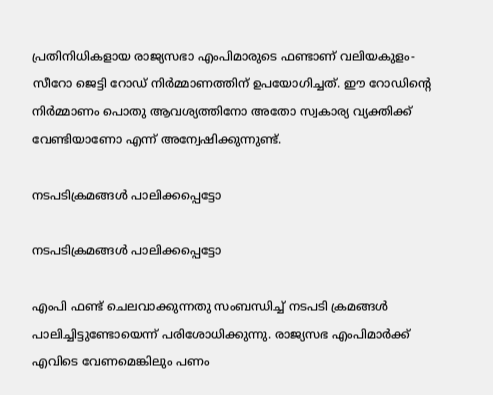പ്രതിനിധികളായ രാജ്യസഭാ എംപിമാരുടെ ഫണ്ടാണ് വലിയകുളം- സീറോ ജെട്ടി റോഡ് നിര്‍മ്മാണത്തിന് ഉപയോഗിച്ചത്. ഈ റോഡിന്റെ നിര്‍മ്മാണം പൊതു ആവശ്യത്തിനോ അതോ സ്വകാര്യ വ്യക്തിക്ക് വേണ്ടിയാണോ എന്ന് അന്വേഷിക്കുന്നുണ്ട്.

നടപടിക്രമങ്ങള്‍ പാലിക്കപ്പെട്ടോ

നടപടിക്രമങ്ങള്‍ പാലിക്കപ്പെട്ടോ

എംപി ഫണ്ട് ചെലവാക്കുന്നതു സംബന്ധിച്ച് നടപടി ക്രമങ്ങള്‍ പാലിച്ചിട്ടുണ്ടോയെന്ന് പരിശോധിക്കുന്നു. രാജ്യസഭ എംപിമാര്‍ക്ക് എവിടെ വേണമെങ്കിലും പണം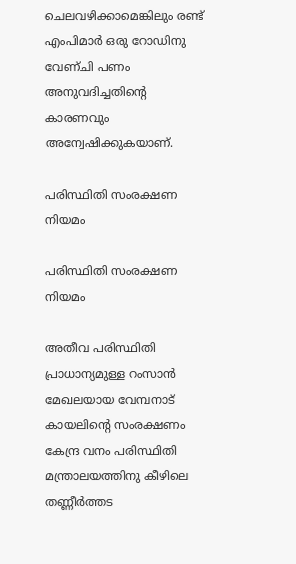ചെലവഴിക്കാമെങ്കിലും രണ്ട് എംപിമാര്‍ ഒരു റോഡിനു വേണ്ചി പണം അനുവദിച്ചതിന്റെ കാരണവും അന്വേഷിക്കുകയാണ്.

പരിസ്ഥിതി സംരക്ഷണ നിയമം

പരിസ്ഥിതി സംരക്ഷണ നിയമം

അതീവ പരിസ്ഥിതി പ്രാധാന്യമുള്ള റംസാന്‍ മേഖലയായ വേമ്പനാട് കായലിന്റെ സംരക്ഷണം കേന്ദ്ര വനം പരിസ്ഥിതി മന്ത്രാലയത്തിനു കീഴിലെ തണ്ണീര്‍ത്തട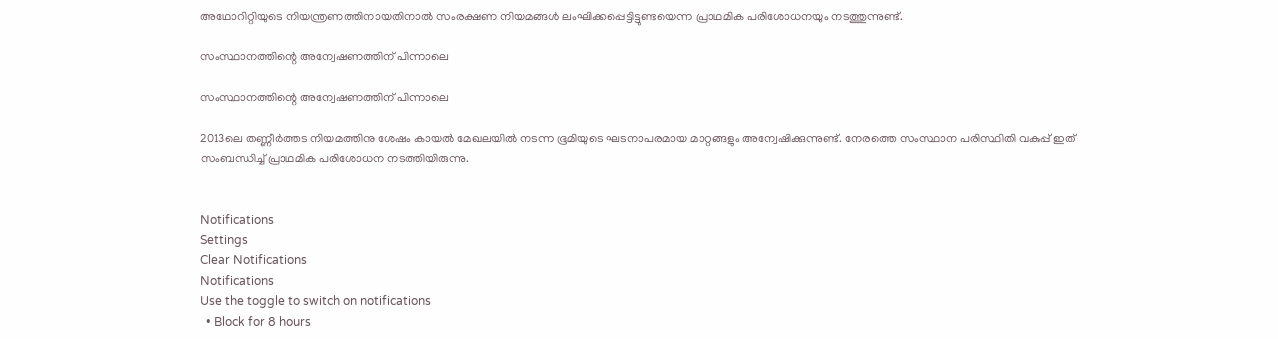അഥോറിറ്റിയുടെ നിയന്ത്രണത്തിനായതിനാല്‍ സംരക്ഷണ നിയമങ്ങള്‍ ലംഘിക്കപ്പെട്ടിട്ടുണ്ടയെന്ന പ്രാഥമിക പരിശോധനയും നടത്തുന്നുണ്ട്.

സംസ്ഥാനത്തിന്റെ അന്വേഷണത്തിന് പിന്നാലെ

സംസ്ഥാനത്തിന്റെ അന്വേഷണത്തിന് പിന്നാലെ

2013ലെ തണ്ണീര്‍ത്തട നിയമത്തിനു ശേഷം കായല്‍ മേഖലയില്‍ നടന്ന ഭൂമിയുടെ ഘടനാപരമായ മാറ്റങ്ങളും അന്വേഷിക്കുന്നുണ്ട്. നേരത്തെ സംസ്ഥാന പരിസ്ഥിതി വകുപ്പ് ഇത് സംബന്ധിച്ച് പ്രാഥമിക പരിശോധന നടത്തിയിരുന്നു.


Notifications
Settings
Clear Notifications
Notifications
Use the toggle to switch on notifications
  • Block for 8 hours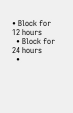• Block for 12 hours
  • Block for 24 hours
  •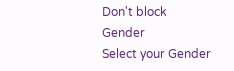Don't block
Gender
Select your Gender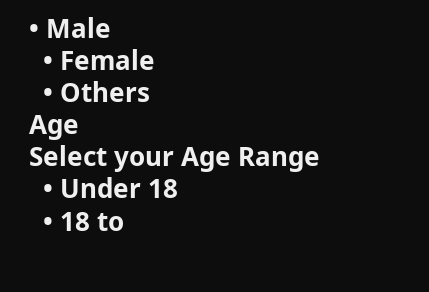• Male
  • Female
  • Others
Age
Select your Age Range
  • Under 18
  • 18 to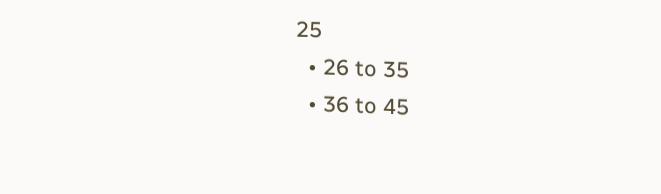25
  • 26 to 35
  • 36 to 45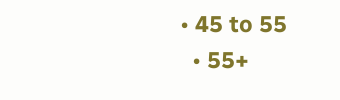• 45 to 55
  • 55+